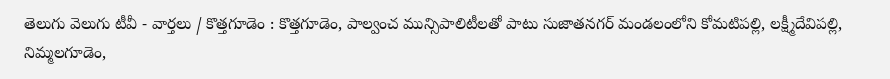తెలుగు వెలుగు టీవీ - వార్తలు / కొత్తగూడెం : కొత్తగూడెం, పాల్వంచ మున్సిపాలిటీలతో పాటు సుజాతనగర్ మండలంలోని కోమటిపల్లి, లక్ష్మీదేవిపల్లి, నిమ్మలగూడెం,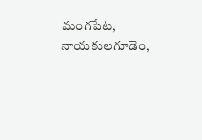మంగపేట, నాయకులగూడెం,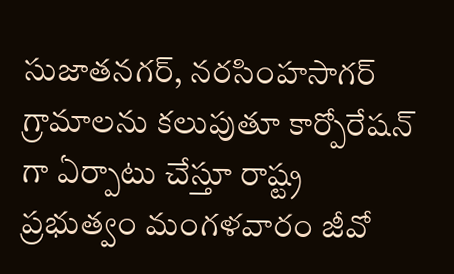సుజాతనగర్, నరసింహసాగర్ గ్రామాలను కలుపుతూ కార్పోరేషన్ గా ఏర్పాటు చేస్తూ రాష్ట్ర ప్రభుత్వం మంగళవారం జీవో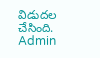విడుదల చేసింది.
Admin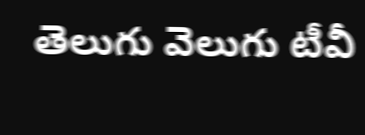తెలుగు వెలుగు టీవీ